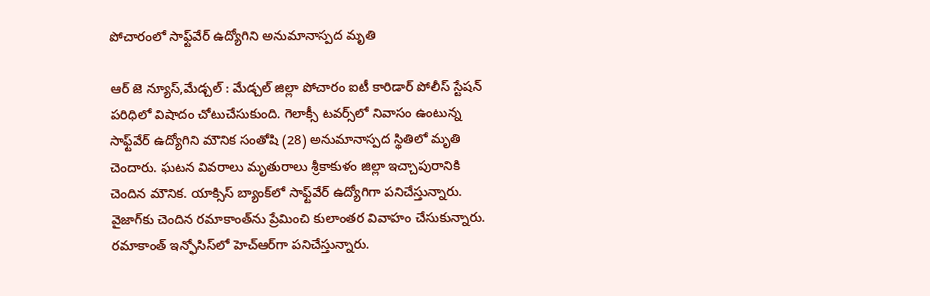పోచారంలో సాఫ్ట్‌వేర్ ఉద్యోగిని అనుమానాస్పద మృతి

ఆర్ జె న్యూస్,మేడ్చల్ : మేడ్చల్ జిల్లా పోచారం ఐటీ కారిడార్ పోలీస్ స్టేషన్ పరిధిలో విషాదం చోటుచేసుకుంది. గెలాక్సీ టవర్స్‌లో నివాసం ఉంటున్న సాఫ్ట్‌వేర్ ఉద్యోగిని మౌనిక సంతోషి (28) అనుమానాస్పద స్థితిలో మృతి చెందారు. ఘటన వివరాలు మృతురాలు శ్రీకాకుళం జిల్లా ఇచ్చాపురానికి చెందిన మౌనిక. యాక్సిస్ బ్యాంక్‌లో సాఫ్ట్‌వేర్ ఉద్యోగిగా పనిచేస్తున్నారు. వైజాగ్‌కు చెందిన రమాకాంత్‌ను ప్రేమించి కులాంతర వివాహం చేసుకున్నారు. రమాకాంత్ ఇన్ఫోసిస్‌లో హెచ్‌ఆర్‌గా పనిచేస్తున్నారు.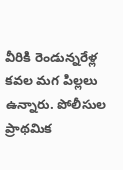వీరికి రెండున్నరేళ్ల కవల మగ పిల్లలు ఉన్నారు. పోలీసుల ప్రాథమిక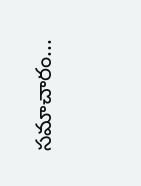సమాచారం...